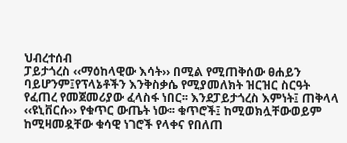ህብረተሰብ
ፓይታጎረስ ‹‹ማዕከላዊው እሳት›› በሚል የሚጠቅሰው ፀሐይን ባይሆንም፤የፕላኔቶችን እንቅስቃሴ የሚያመለክት ዝርዝር ስርዓት የፈጠረ የመጀመሪያው ፈላስፋ ነበር፡፡ እንደፓይታጎረስ እምነት፤ ጠቅላላ ‹‹ዩኒቨርሱ›› የቁጥር ውጤት ነው፡፡ ቁጥሮች፤ ከሚወክሏቸውወይም ከሚዛመዷቸው ቁሳዊ ነገሮች የላቀና የበለጠ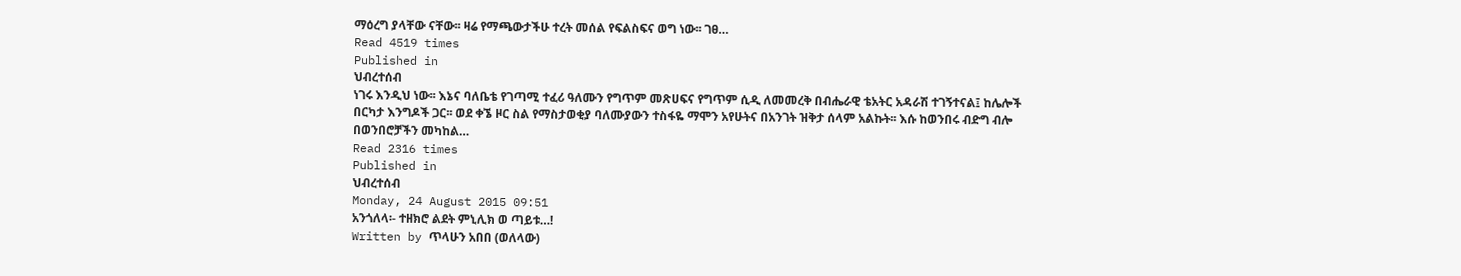ማዕረግ ያላቸው ናቸው፡፡ ዛሬ የማጫውታችሁ ተረት መሰል የፍልስፍና ወግ ነው፡፡ ገፀ…
Read 4519 times
Published in
ህብረተሰብ
ነገሩ እንዲህ ነው፡፡ እኔና ባለቤቴ የገጣሚ ተፈሪ ዓለሙን የግጥም መጽሀፍና የግጥም ሲዲ ለመመረቅ በብሔራዊ ቴአትር አዳራሽ ተገኝተናል፤ ከሌሎች በርካታ እንግዶች ጋር፡፡ ወደ ቀኜ ዞር ስል የማስታወቂያ ባለሙያውን ተስፋዬ ማሞን አየሁትና በአንገት ዝቅታ ሰላም አልኩት፡፡ እሱ ከወንበሩ ብድግ ብሎ በወንበሮቻችን መካከል…
Read 2316 times
Published in
ህብረተሰብ
Monday, 24 August 2015 09:51
አንጎለላ፡- ተዘክሮ ልደት ምኒሊክ ወ ጣይቱ…!
Written by ጥላሁን አበበ (ወለላው)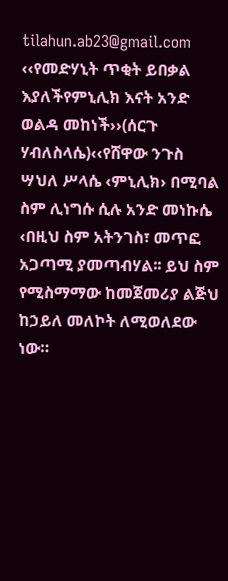tilahun.ab23@gmail.com
‹‹የመድሃኒት ጥቂት ይበቃል እያለችየምኒሊክ እናት አንድ ወልዳ መከነች››(ሰርጉ ሃብለስላሴ)‹‹የሸዋው ንጉስ ሣህለ ሥላሴ ‹ምኒሊክ› በሚባል ስም ሊነግሱ ሲሉ አንድ መነኩሴ ‹በዚህ ስም አትንገስ፣ መጥፎ አጋጣሚ ያመጣብሃል፡፡ ይህ ስም የሚስማማው ከመጀመሪያ ልጅህ ከኃይለ መለኮት ለሚወለደው ነው።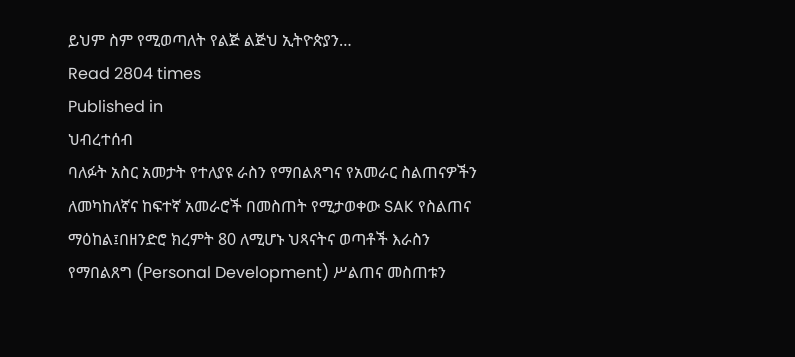ይህም ስም የሚወጣለት የልጅ ልጅህ ኢትዮጵያን…
Read 2804 times
Published in
ህብረተሰብ
ባለፉት አስር አመታት የተለያዩ ራስን የማበልጸግና የአመራር ስልጠናዎችን ለመካከለኛና ከፍተኛ አመራሮች በመስጠት የሚታወቀው SAK የስልጠና ማዕከል፤በዘንድሮ ክረምት 80 ለሚሆኑ ህጻናትና ወጣቶች እራስን የማበልጸግ (Personal Development) ሥልጠና መስጠቱን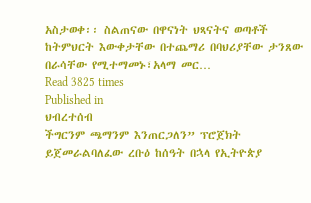አስታወቀ፡፡ ስልጠናው በዋናነት ህጻናትና ወጣቶች ከትምህርት እውቀታቸው በተጨማሪ በባህሪያቸው ታንጸው በራሳቸው የሚተማመኑ፣አላማ መር…
Read 3825 times
Published in
ህብረተሰብ
ችግርንም ጫማንም እንጠርጋለን” ፕሮጀክት ይጀመራልባለፈው ረቡዕ ከሰዓት በኋላ የኢትዮጵያ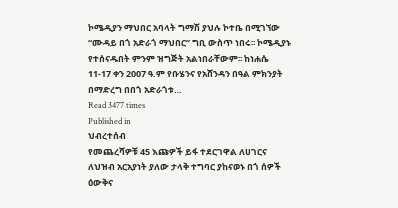ኮሜዲያን ማህበር አባላት ግማሽ ያህሉ ኮተቤ በሚገኘው “ሙዳይ በጎ አድራጎ ማህበር” ግቢ ውስጥ ነበሩ፡፡ ኮሜዲያኑ የተሰናዱበት ምንም ዝግጅት አልነበራቸውም፡፡ ከነሐሴ 11-17 ቀን 2007 ዓ.ም የቡሄንና የአሸንዳን በዓል ምክንያት በማድረግ በበጎ አድራጎቱ…
Read 3477 times
Published in
ህብረተሰብ
የመጨረሻዎቹ 45 እጩዎች ይፋ ተደርገዋል ለሀገርና ለህዝብ አርአያነት ያለው ታላቅ ተግባር ያከናወኑ በጎ ሰዎች ዕውቅና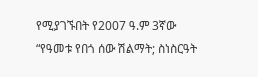የሚያገኙበት የ2007 ዓ.ም 3ኛው “የዓመቱ የበጎ ሰው ሽልማት; ስነስርዓት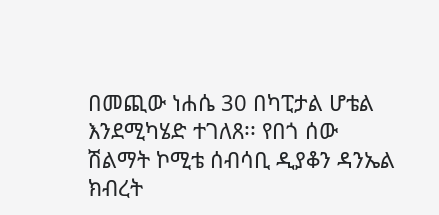በመጪው ነሐሴ 30 በካፒታል ሆቴል እንደሚካሄድ ተገለጸ፡፡ የበጎ ሰው ሽልማት ኮሚቴ ሰብሳቢ ዲያቆን ዳንኤል ክብረት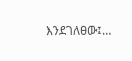እንደገለፀው፤…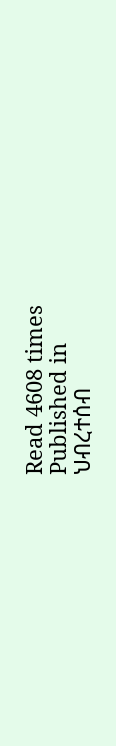Read 4608 times
Published in
ህብረተሰብ